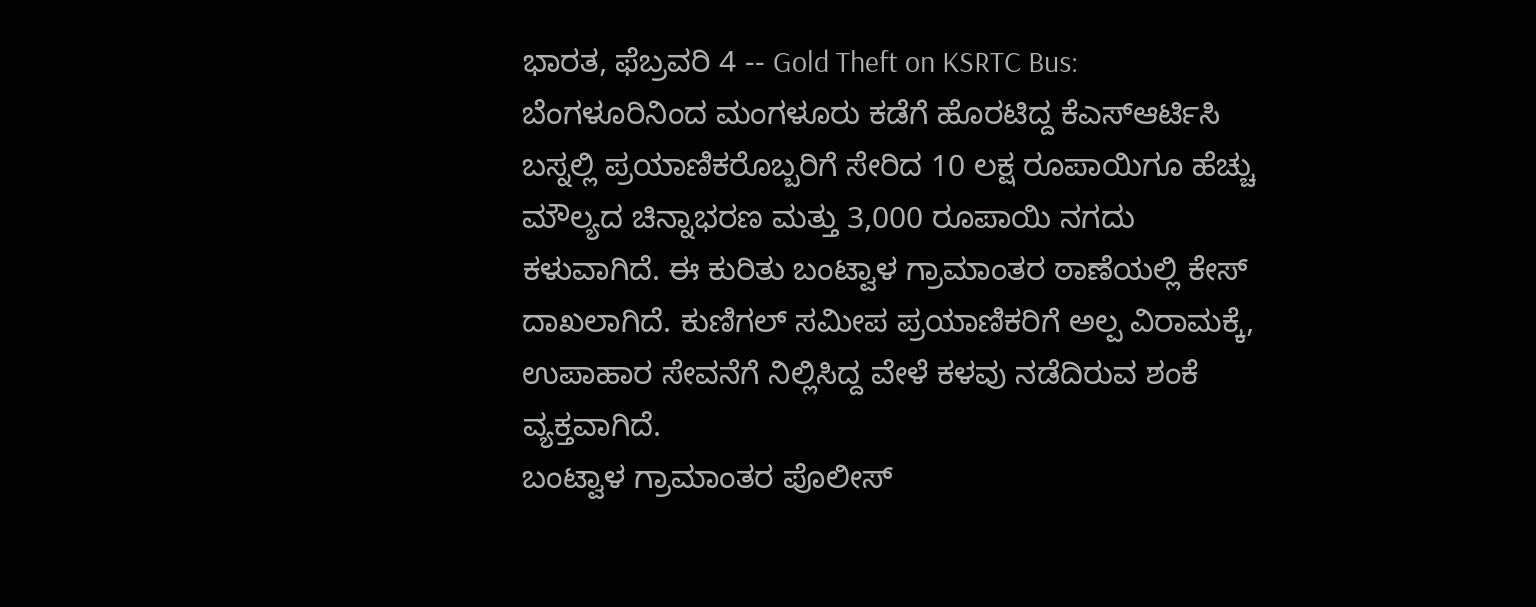ಭಾರತ, ಫೆಬ್ರವರಿ 4 -- Gold Theft on KSRTC Bus: ಬೆಂಗಳೂರಿನಿಂದ ಮಂಗಳೂರು ಕಡೆಗೆ ಹೊರಟಿದ್ದ ಕೆಎಸ್ಆರ್ಟಿಸಿ ಬಸ್ನಲ್ಲಿ ಪ್ರಯಾಣಿಕರೊಬ್ಬರಿಗೆ ಸೇರಿದ 10 ಲಕ್ಷ ರೂಪಾಯಿಗೂ ಹೆಚ್ಚು ಮೌಲ್ಯದ ಚಿನ್ನಾಭರಣ ಮತ್ತು 3,000 ರೂಪಾಯಿ ನಗದು ಕಳುವಾಗಿದೆ. ಈ ಕುರಿತು ಬಂಟ್ವಾಳ ಗ್ರಾಮಾಂತರ ಠಾಣೆಯಲ್ಲಿ ಕೇಸ್ ದಾಖಲಾಗಿದೆ. ಕುಣಿಗಲ್ ಸಮೀಪ ಪ್ರಯಾಣಿಕರಿಗೆ ಅಲ್ಪ ವಿರಾಮಕ್ಕೆ, ಉಪಾಹಾರ ಸೇವನೆಗೆ ನಿಲ್ಲಿಸಿದ್ದ ವೇಳೆ ಕಳವು ನಡೆದಿರುವ ಶಂಕೆ ವ್ಯಕ್ತವಾಗಿದೆ.
ಬಂಟ್ವಾಳ ಗ್ರಾಮಾಂತರ ಪೊಲೀಸ್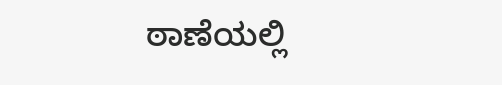ಠಾಣೆಯಲ್ಲಿ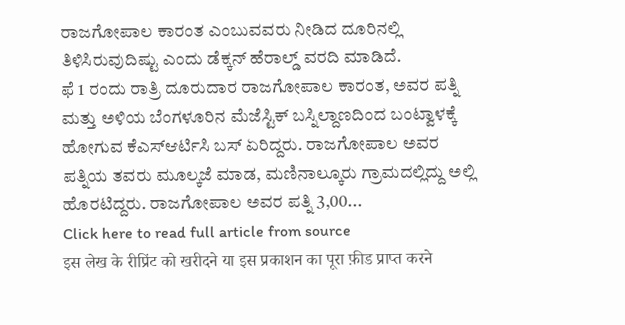ರಾಜಗೋಪಾಲ ಕಾರಂತ ಎಂಬುವವರು ನೀಡಿದ ದೂರಿನಲ್ಲಿ ತಿಳಿಸಿರುವುದಿಷ್ಟು ಎಂದು ಡೆಕ್ಕನ್ ಹೆರಾಲ್ಡ್ ವರದಿ ಮಾಡಿದೆ.
ಫೆ 1 ರಂದು ರಾತ್ರಿ ದೂರುದಾರ ರಾಜಗೋಪಾಲ ಕಾರಂತ, ಅವರ ಪತ್ನಿ ಮತ್ತು ಅಳಿಯ ಬೆಂಗಳೂರಿನ ಮೆಜೆಸ್ಟಿಕ್ ಬಸ್ನಿಲ್ದಾಣದಿಂದ ಬಂಟ್ವಾಳಕ್ಕೆ ಹೋಗುವ ಕೆಎಸ್ಆರ್ಟಿಸಿ ಬಸ್ ಏರಿದ್ದರು. ರಾಜಗೋಪಾಲ ಅವರ ಪತ್ನಿಯ ತವರು ಮೂಲ್ಕಜೆ ಮಾಡ, ಮಣಿನಾಲ್ಕೂರು ಗ್ರಾಮದಲ್ಲಿದ್ದು ಅಲ್ಲಿ ಹೊರಟಿದ್ದರು. ರಾಜಗೋಪಾಲ ಅವರ ಪತ್ನಿ 3,00...
Click here to read full article from source
इस लेख के रीप्रिंट को खरीदने या इस प्रकाशन का पूरा फ़ीड प्राप्त करने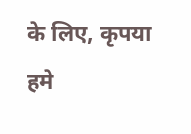के लिए, कृपया
हमे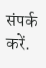संपर्क करें.